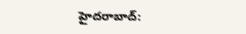హైదరాబాద్: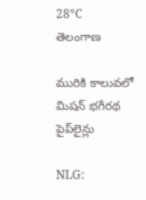28°C
తెలంగాణ

మురికి కాలువలో మిషన్ భగీరథ పైప్‌లైన్లు

NLG: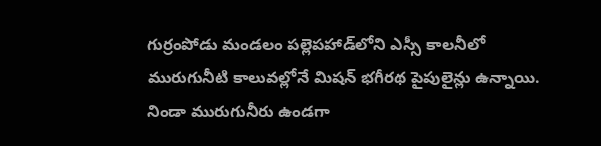గుర్రంపోడు మండలం పల్లెపహాడ్‌లోని ఎస్సీ కాలనీలో మురుగునీటి కాలువల్లోనే మిషన్ భగీరథ పైపులైన్లు ఉన్నాయి. నిండా మురుగునీరు ఉండగా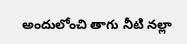అందులోంచి తాగు నీటి నల్లా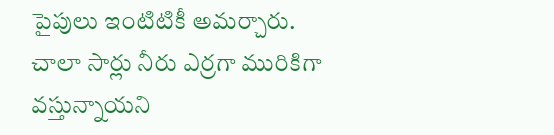పైపులు ఇంటిటికీ అమర్చారు. చాలా సార్లు నీరు ఎర్రగా మురికిగా వస్తున్నాయని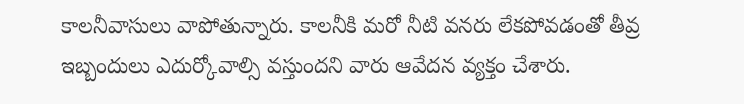కాలనీవాసులు వాపోతున్నారు. కాలనీకి మరో నీటి వనరు లేకపోవడంతో తీవ్ర ఇబ్బందులు ఎదుర్కోవాల్సి వస్తుందని వారు ఆవేదన వ్యక్తం చేశారు.